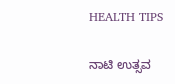HEALTH TIPS

ನಾಟಿ ಉತ್ಸವ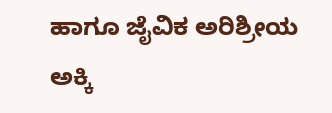ಹಾಗೂ ಜೈವಿಕ ಅರಿಶ್ರೀಯ ಅಕ್ಕಿ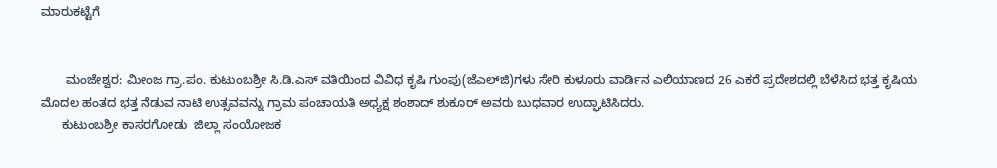ಮಾರುಕಟ್ಟೆಗೆ


       ಮಂಜೇಶ್ವರ: ಮೀಂಜ ಗ್ರಾ.ಪಂ. ಕುಟುಂಬಶ್ರೀ ಸಿ.ಡಿ.ಎಸ್ ವತಿಯಿಂದ ವಿವಿಧ ಕೃಷಿ ಗುಂಪು(ಜೆಎಲ್‍ಜಿ)ಗಳು ಸೇರಿ ಕುಳೂರು ವಾರ್ಡಿನ ಎಲಿಯಾಣದ 26 ಎಕರೆ ಪ್ರದೇಶದಲ್ಲಿ ಬೆಳೆಸಿದ ಭತ್ತ ಕೃಷಿಯ  ಮೊದಲ ಹಂತದ ಭತ್ತ ನೆಡುವ ನಾಟಿ ಉತ್ಸವವನ್ನು ಗ್ರಾಮ ಪಂಚಾಯತಿ ಅಧ್ಯಕ್ಷ ಶಂಶಾದ್ ಶುಕೂರ್ ಅವರು ಬುಧವಾರ ಉದ್ಘಾಟಿಸಿದರು.
      ಕುಟುಂಬಶ್ರೀ ಕಾಸರಗೋಡು  ಜಿಲ್ಲಾ ಸಂಯೋಜಕ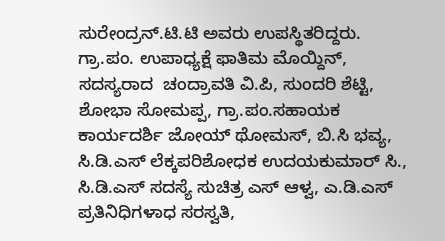ಸುರೇಂದ್ರನ್.ಟಿ.ಟಿ ಅವರು ಉಪಸ್ಥಿತರಿದ್ದರು. ಗ್ರಾ.ಪಂ. ಉಪಾಧ್ಯಕ್ಷೆ ಫಾತಿಮ ಮೊಯ್ದಿನ್,  ಸದಸ್ಯರಾದ  ಚಂದ್ರಾವತಿ ವಿ.ಪಿ, ಸುಂದರಿ ಶೆಟ್ಟಿ, ಶೋಭಾ ಸೋಮಪ್ಪ, ಗ್ರಾ.ಪಂ.ಸಹಾಯಕ ಕಾರ್ಯದರ್ಶಿ ಜೋಯ್ ಥೋಮಸ್, ಬಿ.ಸಿ ಭವ್ಯ, ಸಿ.ಡಿ.ಎಸ್ ಲೆಕ್ಕಪರಿಶೋಧಕ ಉದಯಕುಮಾರ್ ಸಿ.,  ಸಿ.ಡಿ.ಎಸ್ ಸದಸ್ಯೆ ಸುಚಿತ್ರ ಎಸ್ ಆಳ್ವ, ಎ.ಡಿ.ಎಸ್ ಪ್ರತಿನಿಧಿಗಳಾಧ ಸರಸ್ವತಿ,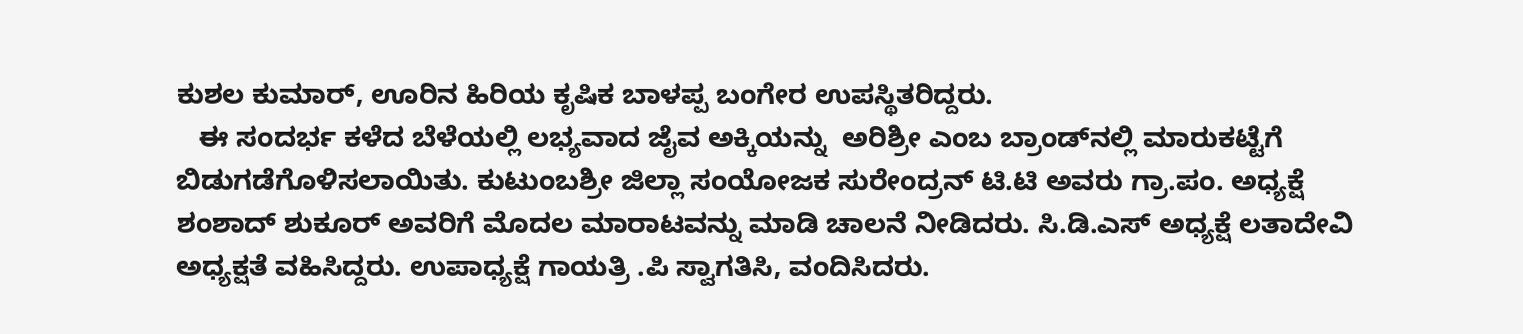ಕುಶಲ ಕುಮಾರ್, ಊರಿನ ಹಿರಿಯ ಕೃಷಿಕ ಬಾಳಪ್ಪ ಬಂಗೇರ ಉಪಸ್ಥಿತರಿದ್ದರು.
   ಈ ಸಂದರ್ಭ ಕಳೆದ ಬೆಳೆಯಲ್ಲಿ ಲಭ್ಯವಾದ ಜೈವ ಅಕ್ಕಿಯನ್ನು  ಅರಿಶ್ರೀ ಎಂಬ ಬ್ರಾಂಡ್‍ನಲ್ಲಿ ಮಾರುಕಟ್ಟೆಗೆ ಬಿಡುಗಡೆಗೊಳಿಸಲಾಯಿತು. ಕುಟುಂಬಶ್ರೀ ಜಿಲ್ಲಾ ಸಂಯೋಜಕ ಸುರೇಂದ್ರನ್ ಟಿ.ಟಿ ಅವರು ಗ್ರಾ.ಪಂ. ಅಧ್ಯಕ್ಷೆ ಶಂಶಾದ್ ಶುಕೂರ್ ಅವರಿಗೆ ಮೊದಲ ಮಾರಾಟವನ್ನು ಮಾಡಿ ಚಾಲನೆ ನೀಡಿದರು. ಸಿ.ಡಿ.ಎಸ್ ಅಧ್ಯಕ್ಷೆ ಲತಾದೇವಿ ಅಧ್ಯಕ್ಷತೆ ವಹಿಸಿದ್ದರು. ಉಪಾಧ್ಯಕ್ಷೆ ಗಾಯತ್ರಿ .ಪಿ ಸ್ವಾಗತಿಸಿ, ವಂದಿಸಿದರು.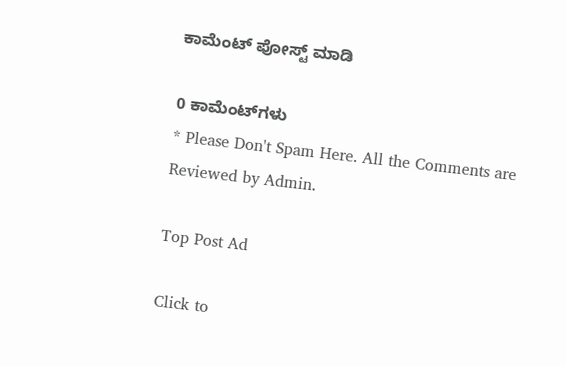ಕಾಮೆಂಟ್‌‌ ಪೋಸ್ಟ್‌ ಮಾಡಿ

0 ಕಾಮೆಂಟ್‌ಗಳು
* Please Don't Spam Here. All the Comments are Reviewed by Admin.

Top Post Ad

Click to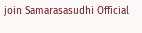join Samarasasudhi Official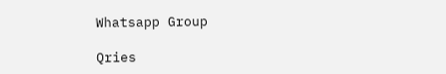Whatsapp Group

Qries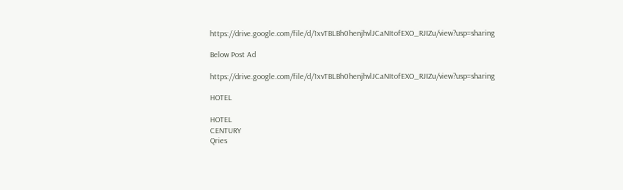https://drive.google.com/file/d/1xvTBLBh0henjhvlJCaNItofEXO_RJIZu/view?usp=sharing

Below Post Ad

https://drive.google.com/file/d/1xvTBLBh0henjhvlJCaNItofEXO_RJIZu/view?usp=sharing

HOTEL

HOTEL
CENTURY
Qries